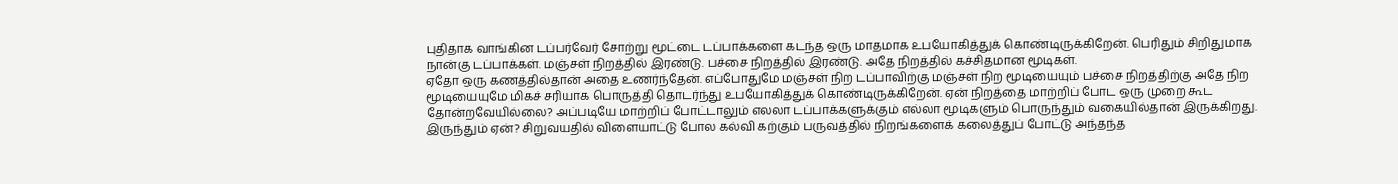புதிதாக வாங்கின டப்பர்வேர் சோற்று மூட்டை டப்பாக்களை கடந்த ஒரு மாதமாக உபயோகித்துக் கொண்டிருக்கிறேன். பெரிதும் சிறிதுமாக நான்கு டப்பாக்கள். மஞ்சள் நிறத்தில் இரண்டு. பச்சை நிறத்தில் இரண்டு. அதே நிறத்தில் கச்சிதமான மூடிகள்.
ஏதோ ஒரு கணத்தில்தான் அதை உணர்ந்தேன். எப்போதுமே மஞ்சள் நிற டப்பாவிற்கு மஞ்சள் நிற மூடியையும் பச்சை நிறத்திற்கு அதே நிற மூடியையுமே மிகச் சரியாக பொருத்தி தொடர்ந்து உபயோகித்துக் கொண்டிருக்கிறேன். ஏன் நிறத்தை மாற்றிப் போட ஒரு முறை கூட தோன்றவேயில்லை? அப்படியே மாற்றிப் போட்டாலும் எலலா டப்பாக்களுக்கும் எல்லா மூடிகளும் பொருந்தும் வகையில்தான் இருக்கிறது. இருந்தும் ஏன்? சிறுவயதில் விளையாட்டு போல கல்வி கற்கும் பருவத்தில் நிறங்களைக் கலைத்துப் போட்டு அந்தந்த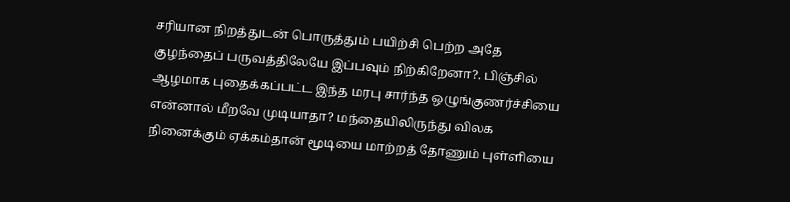சரியான நிறத்துடன் பொருத்தும் பயிற்சி பெற்ற அதே குழந்தைப் பருவத்திலேயே இப்பவும் நிற்கிறேனா?. பிஞ்சில் ஆழமாக புதைக்கப்பட்ட இந்த மரபு சார்ந்த ஒழுங்குணர்ச்சியை என்னால் மீறவே முடியாதா? மந்தையிலிருந்து விலக நினைக்கும் ஏக்கம்தான் மூடியை மாற்றத் தோணும் புள்ளியை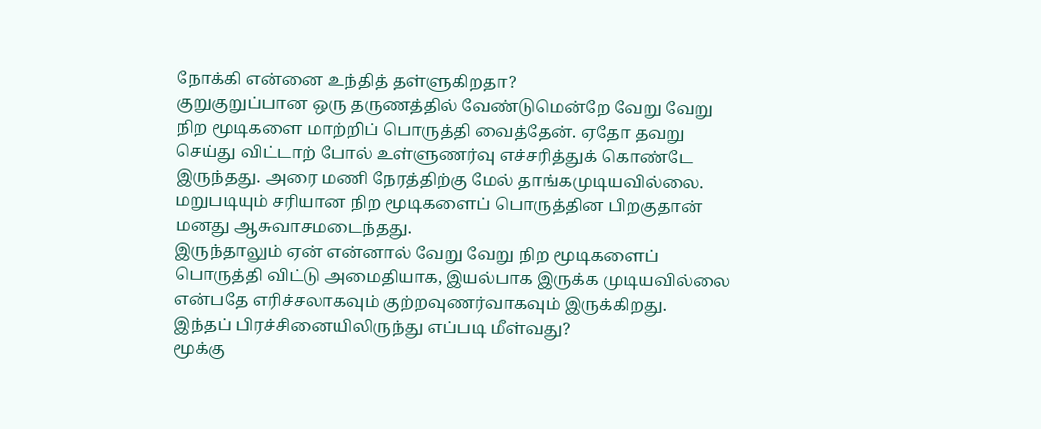நோக்கி என்னை உந்தித் தள்ளுகிறதா?
குறுகுறுப்பான ஒரு தருணத்தில் வேண்டுமென்றே வேறு வேறு நிற மூடிகளை மாற்றிப் பொருத்தி வைத்தேன். ஏதோ தவறு செய்து விட்டாற் போல் உள்ளுணர்வு எச்சரித்துக் கொண்டே இருந்தது. அரை மணி நேரத்திற்கு மேல் தாங்கமுடியவில்லை. மறுபடியும் சரியான நிற மூடிகளைப் பொருத்தின பிறகுதான் மனது ஆசுவாசமடைந்தது.
இருந்தாலும் ஏன் என்னால் வேறு வேறு நிற மூடிகளைப் பொருத்தி விட்டு அமைதியாக, இயல்பாக இருக்க முடியவில்லை என்பதே எரிச்சலாகவும் குற்றவுணர்வாகவும் இருக்கிறது.
இந்தப் பிரச்சினையிலிருந்து எப்படி மீள்வது?
மூக்கு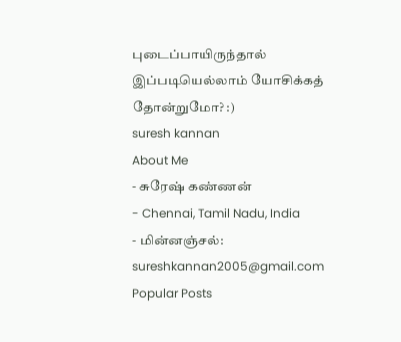புடைப்பாயிருந்தால் இப்படியெல்லாம் யோசிக்கத் தோன்றுமோ? :)
suresh kannan
About Me
- சுரேஷ் கண்ணன்
- Chennai, Tamil Nadu, India
- மின்னஞ்சல்: sureshkannan2005@gmail.com
Popular Posts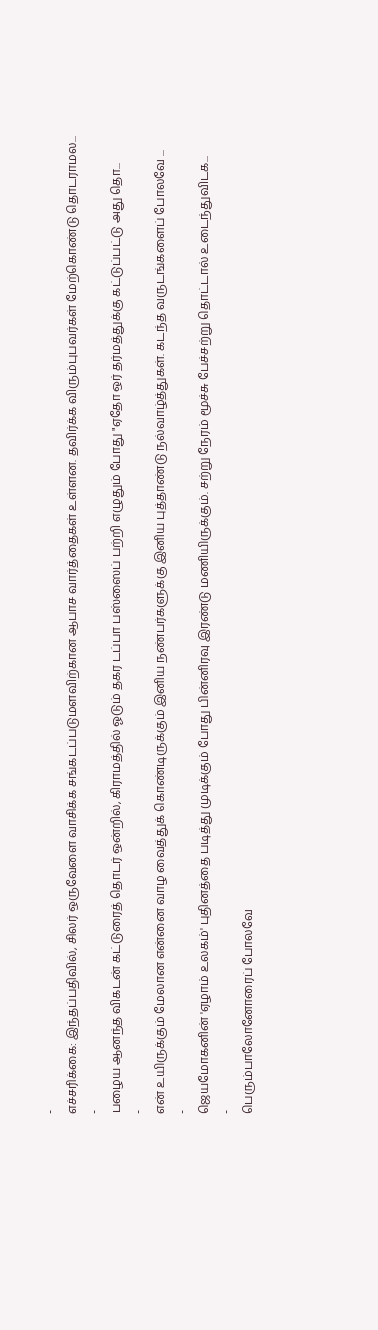-
எச்சரிக்கை: இந்தப்பதிவில், சிலர் ஒருவேளை வாசிக்க சங்கடப்படுமளவிற்கான ஆபாச வார்த்தைகள் உள்ளன. தவிர்க்க விரும்புபவர்கள் மேற்கொண்டு தொடராமல...
-
பழைய ஆனந்த விகடன் கட்டுரைத் தொடர் ஒன்றில், கிராமத்தில் ஓடும் தகர டப்பா பஸ்ஸைப் பற்றி எழுதும் போது "ஏதோ ஒர் தர்மத்துக்கு கட்டுப்பட்டு அது தொ...
-
என் உயிருக்கும் மேலான என்னை வாழ வைத்துக் கொண்டிருக்கும் இனிய நண்பர்களுக்கு இனிய புத்தாண்டு நல்வாழ்த்துகள். கடந்த வருடங்களைப் போலவே ...
-
ஜெயமோகனின் 'ஏழாம் உலகம்' புதினத்தை படித்து முடிக்கும் போது பின்னிரவு இரண்டு மணியிருக்கும். சற்று நேரம் மூச்சு பேச்சற்று தொட்டால் உடைந்துவிடக...
-
பெரும்பாலோனோரைப் போலவே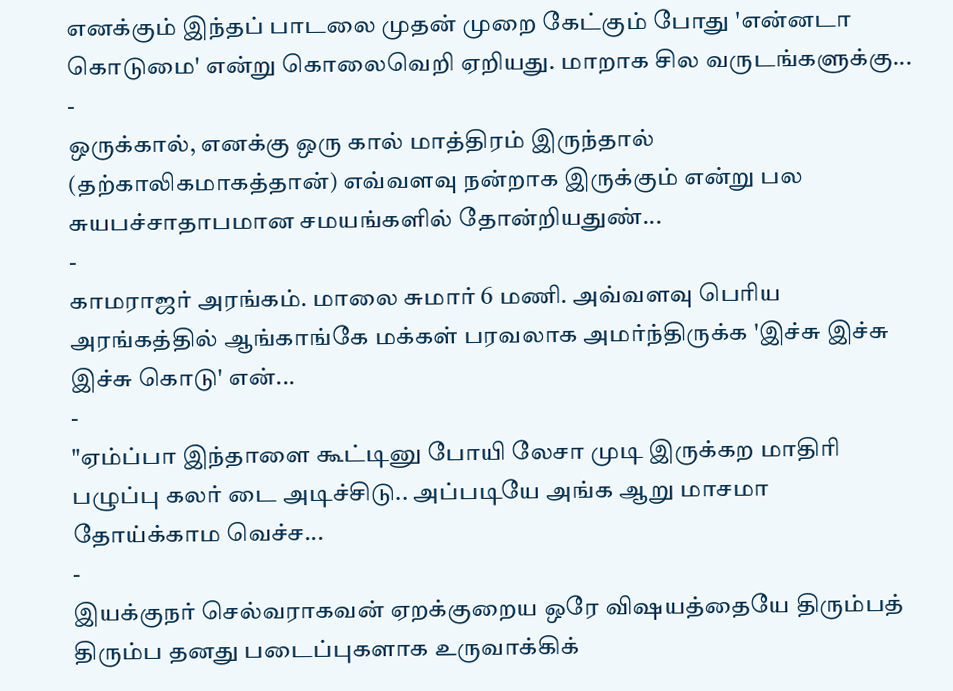எனக்கும் இந்தப் பாடலை முதன் முறை கேட்கும் போது 'என்னடா கொடுமை' என்று கொலைவெறி ஏறியது. மாறாக சில வருடங்களுக்கு...
-
ஒருக்கால், எனக்கு ஒரு கால் மாத்திரம் இருந்தால் (தற்காலிகமாகத்தான்) எவ்வளவு நன்றாக இருக்கும் என்று பல சுயபச்சாதாபமான சமயங்களில் தோன்றியதுண்...
-
காமராஜர் அரங்கம். மாலை சுமார் 6 மணி. அவ்வளவு பெரிய அரங்கத்தில் ஆங்காங்கே மக்கள் பரவலாக அமர்ந்திருக்க 'இச்சு இச்சு இச்சு கொடு' என்...
-
"ஏம்ப்பா இந்தாளை கூட்டினு போயி லேசா முடி இருக்கற மாதிரி பழுப்பு கலர் டை அடிச்சிடு.. அப்படியே அங்க ஆறு மாசமா தோய்க்காம வெச்ச...
-
இயக்குநர் செல்வராகவன் ஏறக்குறைய ஒரே விஷயத்தையே திரும்பத் திரும்ப தனது படைப்புகளாக உருவாக்கிக்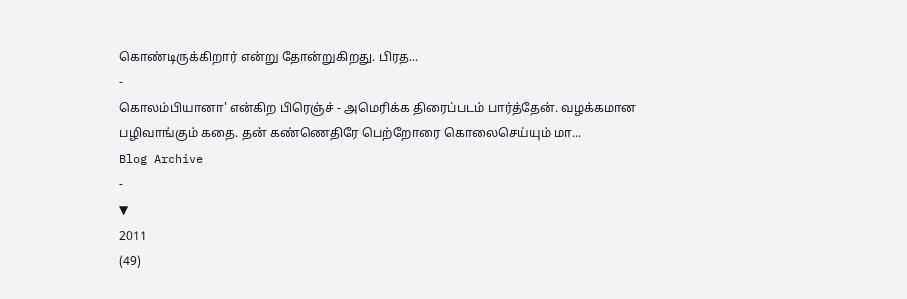கொண்டிருக்கிறார் என்று தோன்றுகிறது. பிரத...
-
கொலம்பியானா' என்கிற பிரெஞ்ச் - அமெரிக்க திரைப்படம் பார்த்தேன். வழக்கமான பழிவாங்கும் கதை. தன் கண்ணெதிரே பெற்றோரை கொலைசெய்யும் மா...
Blog Archive
-
▼
2011
(49)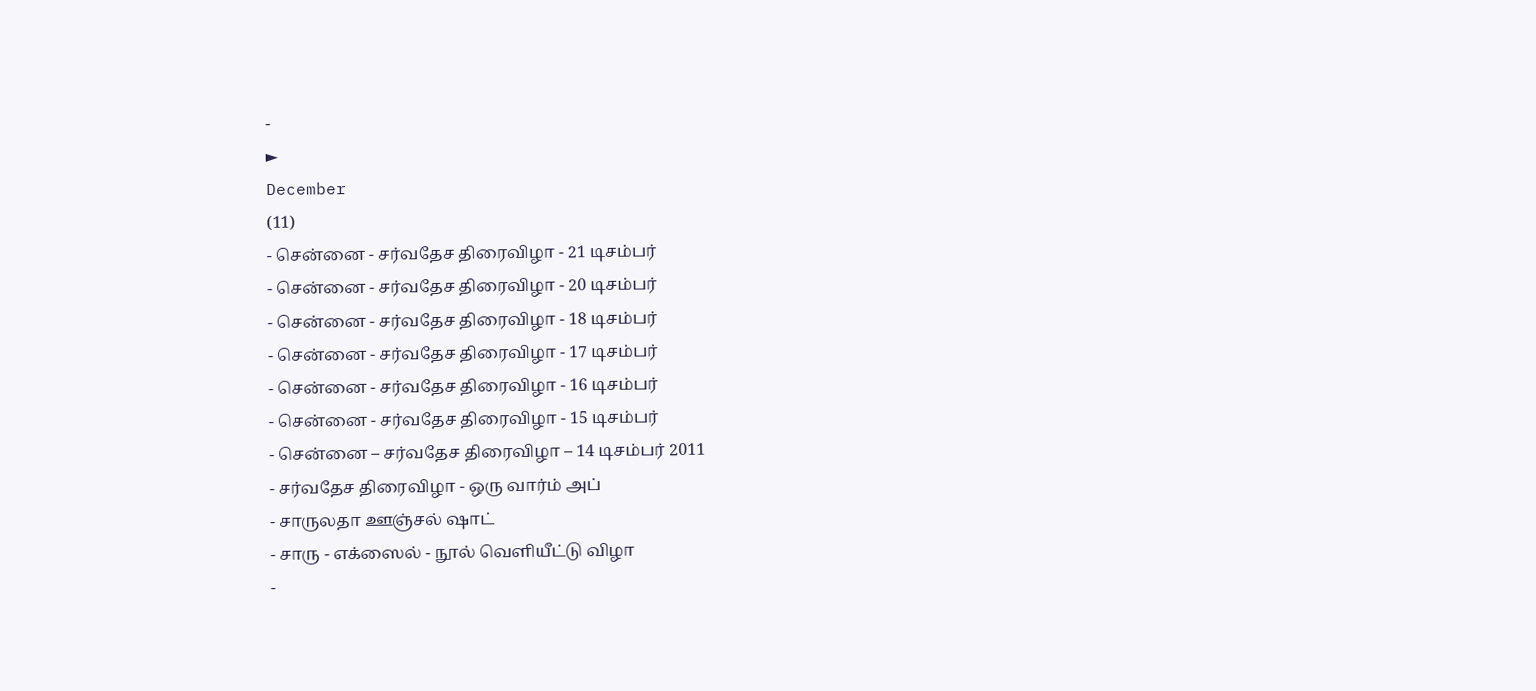-
►
December
(11)
- சென்னை - சர்வதேச திரைவிழா - 21 டிசம்பர்
- சென்னை - சர்வதேச திரைவிழா - 20 டிசம்பர்
- சென்னை - சர்வதேச திரைவிழா - 18 டிசம்பர்
- சென்னை - சர்வதேச திரைவிழா - 17 டிசம்பர்
- சென்னை - சர்வதேச திரைவிழா - 16 டிசம்பர்
- சென்னை - சர்வதேச திரைவிழா - 15 டிசம்பர்
- சென்னை – சர்வதேச திரைவிழா – 14 டிசம்பர் 2011
- சர்வதேச திரைவிழா - ஒரு வார்ம் அப்
- சாருலதா ஊஞ்சல் ஷாட்
- சாரு - எக்ஸைல் - நூல் வெளியீட்டு விழா
-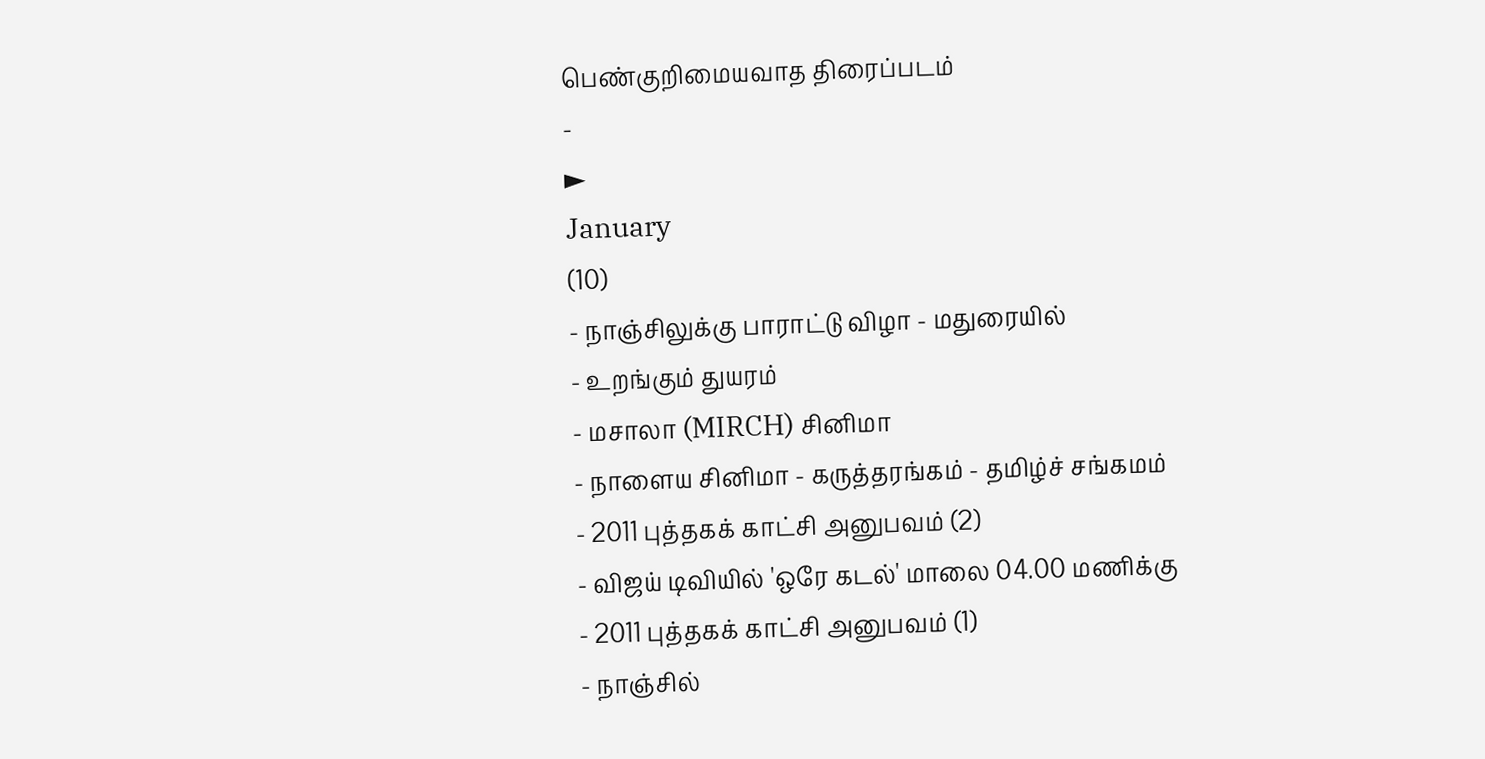பெண்குறிமையவாத திரைப்படம்
-
►
January
(10)
- நாஞ்சிலுக்கு பாராட்டு விழா - மதுரையில்
- உறங்கும் துயரம்
- மசாலா (MIRCH) சினிமா
- நாளைய சினிமா - கருத்தரங்கம் - தமிழ்ச் சங்கமம்
- 2011 புத்தகக் காட்சி அனுபவம் (2)
- விஜய் டிவியில் 'ஒரே கடல்' மாலை 04.00 மணிக்கு
- 2011 புத்தகக் காட்சி அனுபவம் (1)
- நாஞ்சில்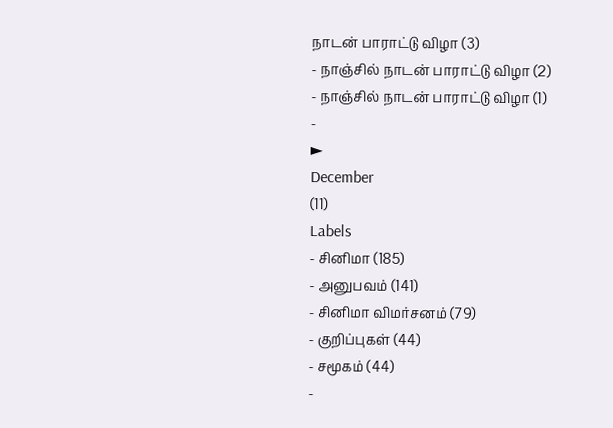நாடன் பாராட்டு விழா (3)
- நாஞ்சில் நாடன் பாராட்டு விழா (2)
- நாஞ்சில் நாடன் பாராட்டு விழா (1)
-
►
December
(11)
Labels
- சினிமா (185)
- அனுபவம் (141)
- சினிமா விமர்சனம் (79)
- குறிப்புகள் (44)
- சமூகம் (44)
-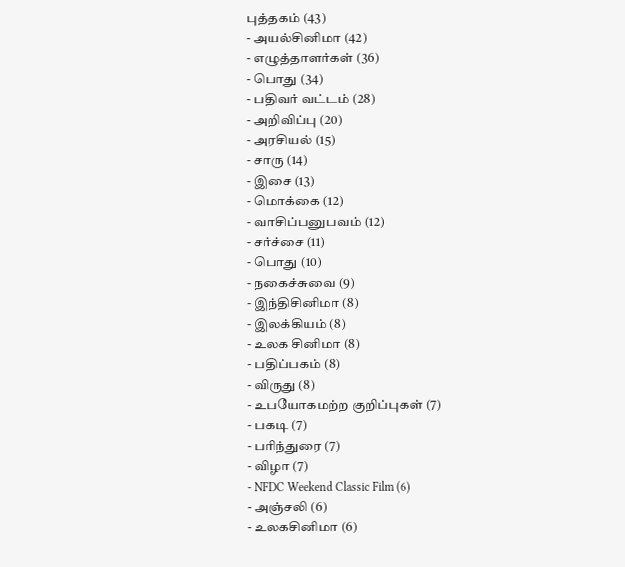புத்தகம் (43)
- அயல்சினிமா (42)
- எழுத்தாளர்கள் (36)
- பொது (34)
- பதிவர் வட்டம் (28)
- அறிவிப்பு (20)
- அரசியல் (15)
- சாரு (14)
- இசை (13)
- மொக்கை (12)
- வாசிப்பனுபவம் (12)
- சர்ச்சை (11)
- பொது (10)
- நகைச்சுவை (9)
- இந்திசினிமா (8)
- இலக்கியம் (8)
- உலக சினிமா (8)
- பதிப்பகம் (8)
- விருது (8)
- உபயோகமற்ற குறிப்புகள் (7)
- பகடி (7)
- பரிந்துரை (7)
- விழா (7)
- NFDC Weekend Classic Film (6)
- அஞ்சலி (6)
- உலகசினிமா (6)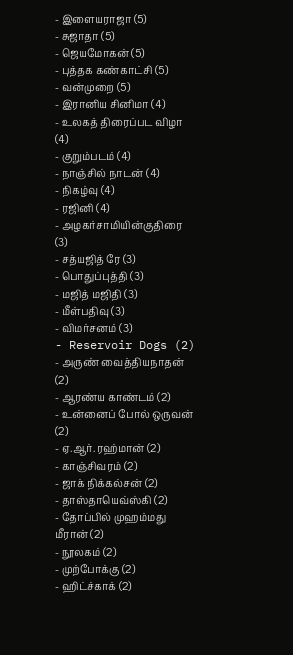- இளையராஜா (5)
- சுஜாதா (5)
- ஜெயமோகன் (5)
- புத்தக கண்காட்சி (5)
- வன்முறை (5)
- இரானிய சினிமா (4)
- உலகத் திரைப்பட விழா (4)
- குறும்படம் (4)
- நாஞ்சில் நாடன் (4)
- நிகழ்வு (4)
- ரஜினி (4)
- அழகர்சாமியின்குதிரை (3)
- சத்யஜித் ரே (3)
- பொதுப்புத்தி (3)
- மஜித் மஜிதி (3)
- மீள்பதிவு (3)
- விமர்சனம் (3)
- Reservoir Dogs (2)
- அருண் வைத்தியநாதன் (2)
- ஆரண்ய காண்டம் (2)
- உன்னைப் போல் ஒருவன் (2)
- ஏ.ஆர். ரஹ்மான் (2)
- காஞ்சிவரம் (2)
- ஜாக் நிக்கல்சன் (2)
- தாஸ்தாயெவ்ஸ்கி (2)
- தோப்பில் முஹம்மது மீரான் (2)
- நூலகம் (2)
- முற்போக்கு (2)
- ஹிட்ச்காக் (2)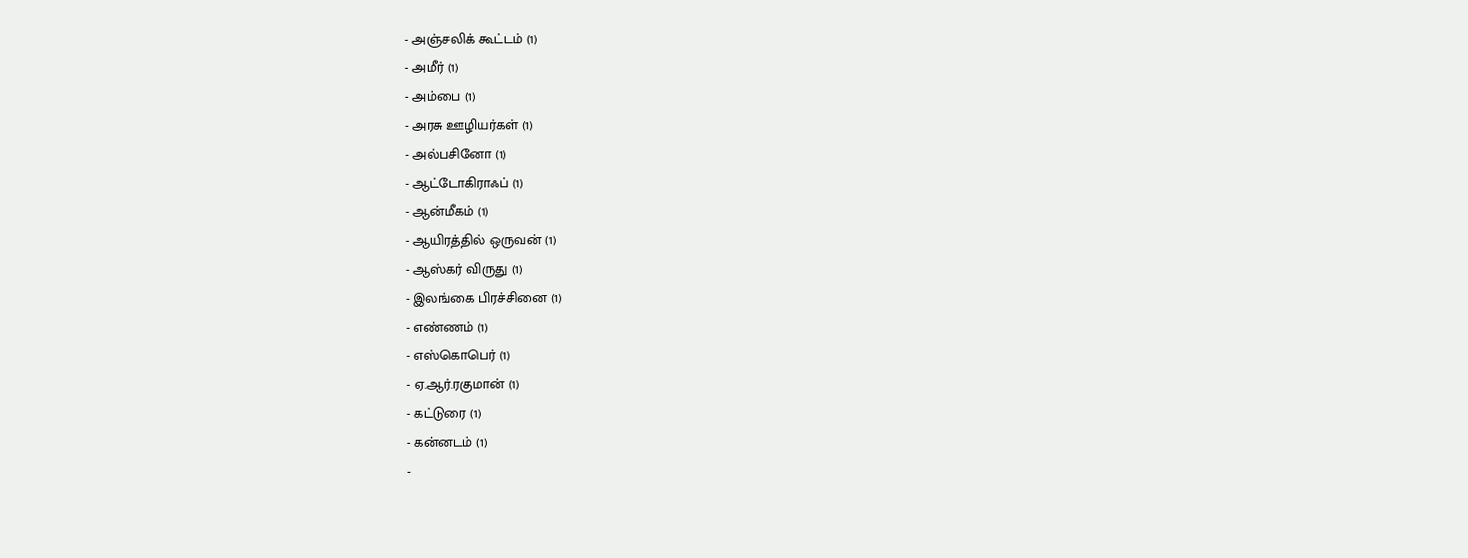- அஞ்சலிக் கூட்டம் (1)
- அமீர் (1)
- அம்பை (1)
- அரசு ஊழியர்கள் (1)
- அல்பசினோ (1)
- ஆட்டோகிராஃப் (1)
- ஆன்மீகம் (1)
- ஆயிரத்தில் ஒருவன் (1)
- ஆஸ்கர் விருது (1)
- இலங்கை பிரச்சினை (1)
- எண்ணம் (1)
- எஸ்கொபெர் (1)
- ஏ.ஆர்.ரகுமான் (1)
- கட்டுரை (1)
- கன்னடம் (1)
-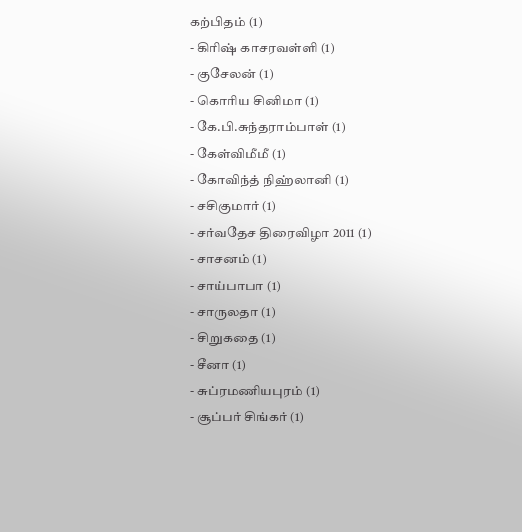கற்பிதம் (1)
- கிரிஷ் காசரவள்ளி (1)
- குசேலன் (1)
- கொரிய சினிமா (1)
- கே.பி.சுந்தராம்பாள் (1)
- கேள்விமீமீ (1)
- கோவிந்த் நிஹ்லானி (1)
- சசிகுமார் (1)
- சர்வதேச திரைவிழா 2011 (1)
- சாசனம் (1)
- சாய்பாபா (1)
- சாருலதா (1)
- சிறுகதை (1)
- சீனா (1)
- சுப்ரமணியபுரம் (1)
- சூப்பர் சிங்கர் (1)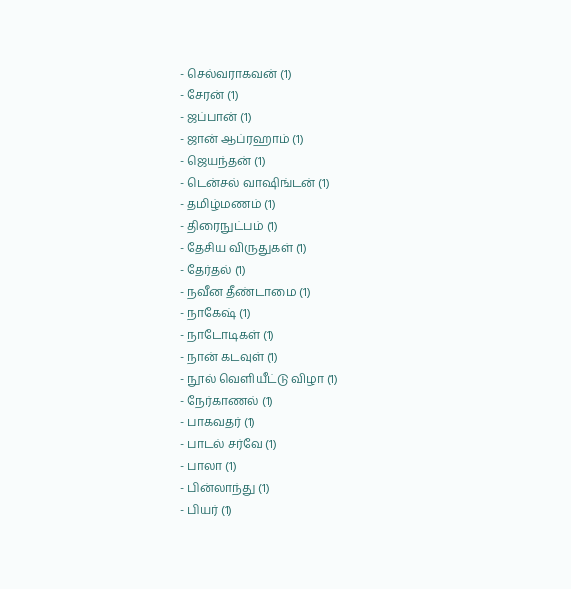- செல்வராகவன் (1)
- சேரன் (1)
- ஜப்பான் (1)
- ஜான் ஆப்ரஹாம் (1)
- ஜெயந்தன் (1)
- டென்சல் வாஷிங்டன் (1)
- தமிழ்மணம் (1)
- திரைநுட்பம் (1)
- தேசிய விருதுகள் (1)
- தேர்தல் (1)
- நவீன தீண்டாமை (1)
- நாகேஷ் (1)
- நாடோடிகள் (1)
- நான் கடவுள் (1)
- நூல் வெளியீட்டு விழா (1)
- நேர்காணல் (1)
- பாகவதர் (1)
- பாடல் சர்வே (1)
- பாலா (1)
- பின்லாந்து (1)
- பியர் (1)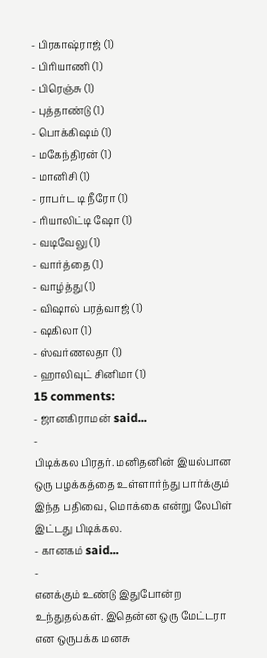- பிரகாஷ்ராஜ் (1)
- பிரியாணி (1)
- பிரெஞ்சு (1)
- புத்தாண்டு (1)
- பொக்கிஷம் (1)
- மகேந்திரன் (1)
- மானிசி (1)
- ராபர்ட டி நீரோ (1)
- ரியாலிட்டி ஷோ (1)
- வடிவேலு (1)
- வார்த்தை (1)
- வாழ்த்து (1)
- விஷால் பரத்வாஜ் (1)
- ஷகிலா (1)
- ஸ்வர்ணலதா (1)
- ஹாலிவுட் சினிமா (1)
15 comments:
- ஜானகிராமன் said...
-
பிடிக்கல பிரதர். மனிதனின் இயல்பான ஒரு பழக்கத்தை உள்ளார்ந்து பார்க்கும் இந்த பதிவை, மொக்கை என்று லேபிள் இட்டது பிடிக்கல.
- கானகம் said...
-
எனக்கும் உண்டு இதுபோன்ற உந்துதல்கள். இதென்ன ஒரு மேட்டரா என ஒருபக்க மனசு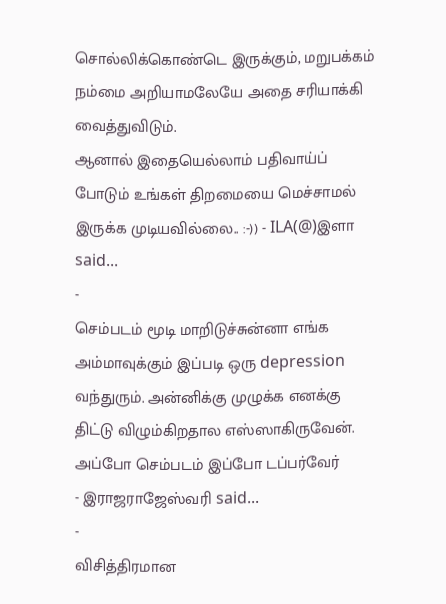சொல்லிக்கொண்டெ இருக்கும், மறுபக்கம் நம்மை அறியாமலேயே அதை சரியாக்கி வைத்துவிடும்.
ஆனால் இதையெல்லாம் பதிவாய்ப் போடும் உங்கள் திறமையை மெச்சாமல் இருக்க முடியவில்லை.. :-)) - ILA(@)இளா said...
-
செம்படம் மூடி மாறிடுச்சுன்னா எங்க அம்மாவுக்கும் இப்படி ஒரு depression வந்துரும். அன்னிக்கு முழுக்க எனக்கு திட்டு விழும்கிறதால எஸ்ஸாகிருவேன். அப்போ செம்படம் இப்போ டப்பர்வேர்
- இராஜராஜேஸ்வரி said...
-
விசித்திரமான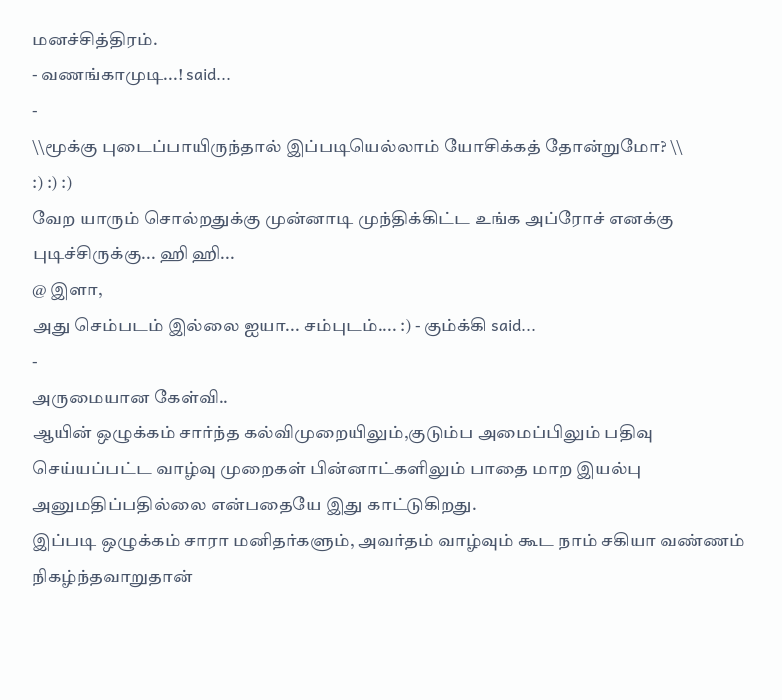மனச்சித்திரம்.
- வணங்காமுடி...! said...
-
\\மூக்கு புடைப்பாயிருந்தால் இப்படியெல்லாம் யோசிக்கத் தோன்றுமோ? \\
:) :) :)
வேற யாரும் சொல்றதுக்கு முன்னாடி முந்திக்கிட்ட உங்க அப்ரோச் எனக்கு புடிச்சிருக்கு... ஹி ஹி...
@ இளா,
அது செம்படம் இல்லை ஐயா... சம்புடம்.... :) - கும்க்கி said...
-
அருமையான கேள்வி..
ஆயின் ஒழுக்கம் சார்ந்த கல்விமுறையிலும்,குடும்ப அமைப்பிலும் பதிவு செய்யப்பட்ட வாழ்வு முறைகள் பின்னாட்களிலும் பாதை மாற இயல்பு அனுமதிப்பதில்லை என்பதையே இது காட்டுகிறது.
இப்படி ஒழுக்கம் சாரா மனிதர்களும், அவர்தம் வாழ்வும் கூட நாம் சகியா வண்ணம் நிகழ்ந்தவாறுதான்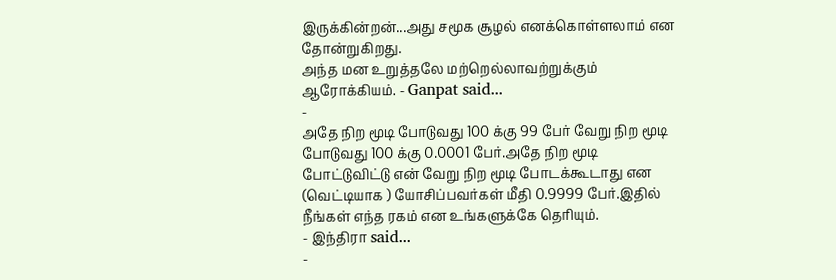இருக்கின்றன்...அது சமூக சூழல் எனக்கொள்ளலாம் என தோன்றுகிறது.
அந்த மன உறுத்தலே மற்றெல்லாவற்றுக்கும் ஆரோக்கியம். - Ganpat said...
-
அதே நிற மூடி போடுவது 100 க்கு 99 பேர் வேறு நிற மூடி போடுவது 100 க்கு 0.0001 பேர்.அதே நிற மூடி போட்டுவிட்டு என் வேறு நிற மூடி போடக்கூடாது என (வெட்டியாக ) யோசிப்பவர்கள் மீதி 0.9999 பேர்.இதில் நீங்கள் எந்த ரகம் என உங்களுக்கே தெரியும்.
- இந்திரா said...
-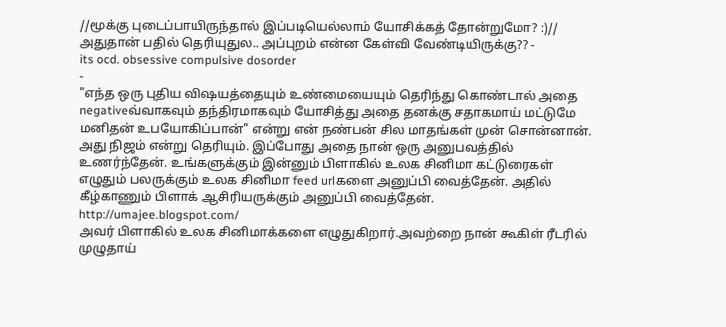//மூக்கு புடைப்பாயிருந்தால் இப்படியெல்லாம் யோசிக்கத் தோன்றுமோ? :)//
அதுதான் பதில் தெரியுதுல.. அப்புறம் என்ன கேள்வி வேண்டியிருக்கு?? -
its ocd. obsessive compulsive dosorder
-
"எந்த ஒரு புதிய விஷயத்தையும் உண்மையையும் தெரிந்து கொண்டால் அதை negativeவ்வாகவும் தந்திரமாகவும் யோசித்து அதை தனக்கு சதாகமாய் மட்டுமே மனிதன் உபயோகிப்பான்" என்று என் நண்பன் சில மாதங்கள் முன் சொன்னான். அது நிஜம் என்று தெரியும். இப்போது அதை நான் ஒரு அனுபவத்தில் உணர்ந்தேன். உங்களுக்கும் இன்னும் பிளாகில் உலக சினிமா கட்டுரைகள் எழுதும் பலருக்கும் உலக சினிமா feed urlகளை அனுப்பி வைத்தேன். அதில் கீழ்காணும் பிளாக் ஆசிரியருக்கும் அனுப்பி வைத்தேன்.
http://umajee.blogspot.com/
அவர் பிளாகில் உலக சினிமாக்களை எழுதுகிறார்.அவற்றை நான் கூகிள் ரீடரில் முழுதாய்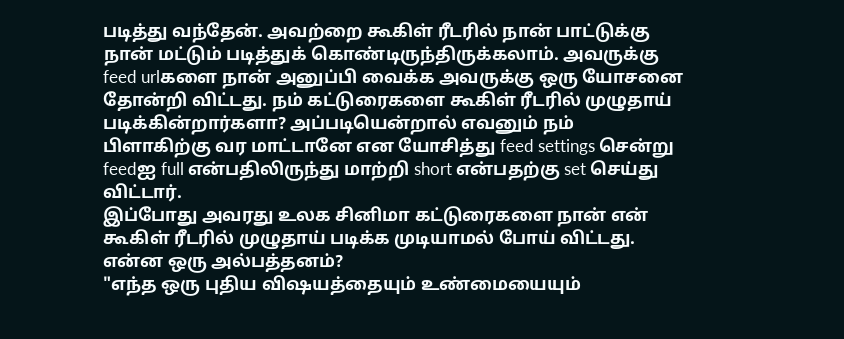படித்து வந்தேன். அவற்றை கூகிள் ரீடரில் நான் பாட்டுக்கு நான் மட்டும் படித்துக் கொண்டிருந்திருக்கலாம். அவருக்கு feed urlகளை நான் அனுப்பி வைக்க அவருக்கு ஒரு யோசனை தோன்றி விட்டது. நம் கட்டுரைகளை கூகிள் ரீடரில் முழுதாய் படிக்கின்றார்களா? அப்படியென்றால் எவனும் நம் பிளாகிற்கு வர மாட்டானே என யோசித்து feed settings சென்று feedஐ full என்பதிலிருந்து மாற்றி short என்பதற்கு set செய்து விட்டார்.
இப்போது அவரது உலக சினிமா கட்டுரைகளை நான் என் கூகிள் ரீடரில் முழுதாய் படிக்க முடியாமல் போய் விட்டது. என்ன ஒரு அல்பத்தனம்?
"எந்த ஒரு புதிய விஷயத்தையும் உண்மையையும்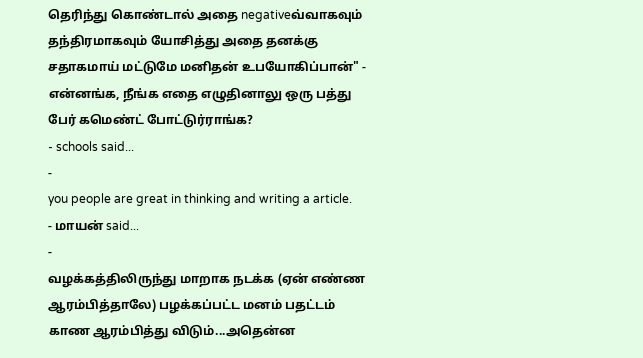தெரிந்து கொண்டால் அதை negativeவ்வாகவும் தந்திரமாகவும் யோசித்து அதை தனக்கு சதாகமாய் மட்டுமே மனிதன் உபயோகிப்பான்" -
என்னங்க, நீங்க எதை எழுதினாலு ஒரு பத்து பேர் கமெண்ட் போட்டுர்ராங்க?
- schools said...
-
you people are great in thinking and writing a article.
- மாயன் said...
-
வழக்கத்திலிருந்து மாறாக நடக்க (ஏன் எண்ண ஆரம்பித்தாலே) பழக்கப்பட்ட மனம் பதட்டம் காண ஆரம்பித்து விடும்...அதென்ன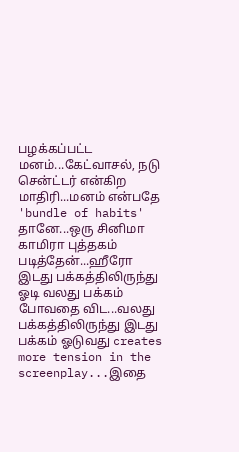பழக்கப்பட்ட மனம்...கேட்வாசல், நடு சென்ட்டர் என்கிற மாதிரி...மனம் என்பதே 'bundle of habits' தானே...ஒரு சினிமா காமிரா புத்தகம் படித்தேன்...ஹீரோ இடது பக்கத்திலிருந்து ஓடி வலது பக்கம் போவதை விட...வலது பக்கத்திலிருந்து இடது பக்கம் ஓடுவது creates more tension in the screenplay...இதை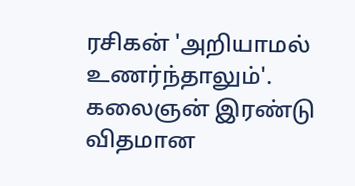ரசிகன் 'அறியாமல் உணர்ந்தாலும்'. கலைஞன் இரண்டு விதமான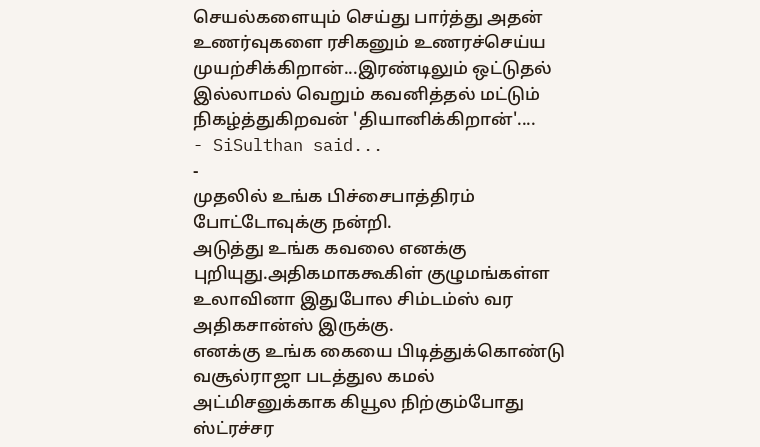செயல்களையும் செய்து பார்த்து அதன் உணர்வுகளை ரசிகனும் உணரச்செய்ய முயற்சிக்கிறான்...இரண்டிலும் ஒட்டுதல் இல்லாமல் வெறும் கவனித்தல் மட்டும் நிகழ்த்துகிறவன் 'தியானிக்கிறான்'....
- SiSulthan said...
-
முதலில் உங்க பிச்சைபாத்திரம் போட்டோவுக்கு நன்றி.
அடுத்து உங்க கவலை எனக்கு புறியுது.அதிகமாககூகிள் குழுமங்கள்ள உலாவினா இதுபோல சிம்டம்ஸ் வர அதிகசான்ஸ் இருக்கு.
எனக்கு உங்க கையை பிடித்துக்கொண்டு வசூல்ராஜா படத்துல கமல் அட்மிசனுக்காக கியூல நிற்கும்போது ஸ்ட்ரச்சர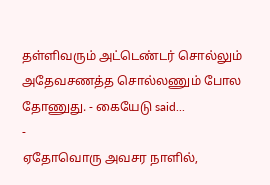தள்ளிவரும் அட்டெண்டர் சொல்லும் அதேவசணத்த சொல்லணும் போல தோணுது. - கையேடு said...
-
ஏதோவொரு அவசர நாளில்,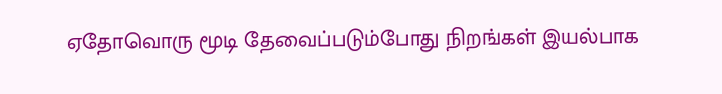ஏதோவொரு மூடி தேவைப்படும்போது நிறங்கள் இயல்பாக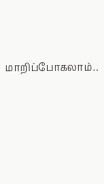மாறிப்போகலாம்..